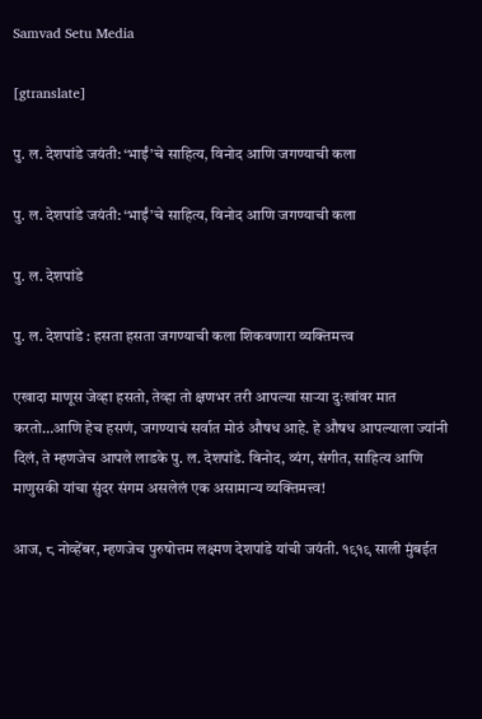Samvad Setu Media

[gtranslate]

पु. ल. देशपांडे जयंती: ‘भाईं’चे साहित्य, विनोद आणि जगण्याची कला

पु. ल. देशपांडे जयंती: ‘भाईं’चे साहित्य, विनोद आणि जगण्याची कला

पु. ल. देशपांडे

पु. ल. देशपांडे : हसता हसता जगण्याची कला शिकवणारा व्यक्तिमत्त्व

एखादा माणूस जेव्हा हसतो, तेव्हा तो क्षणभर तरी आपल्या साऱ्या दुःखांवर मात करतो…आणि हेच हसणं, जगण्याचं सर्वात मोठं औषध आहे. हे औषध आपल्याला ज्यांनी दिलं, ते म्हणजेच आपले लाडके पु. ल. देशपांडे. विनोद, व्यंग, संगीत, साहित्य आणि माणुसकी यांचा सुंदर संगम असलेलं एक असामान्य व्यक्तिमत्त्व!

आज, ८ नोव्हेंबर, म्हणजेच पुरुषोत्तम लक्ष्मण देशपांडे यांची जयंती. १९१९ साली मुंबईत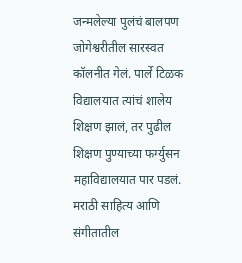जन्मलेल्या पुलंचं बालपण जोगेश्वरीतील सारस्वत कॉलनीत गेलं. पार्ले टिळक विद्यालयात त्यांचं शालेय शिक्षण झालं, तर पुढील शिक्षण पुण्याच्या फर्ग्युसन महाविद्यालयात पार पडलं. मराठी साहित्य आणि संगीतातील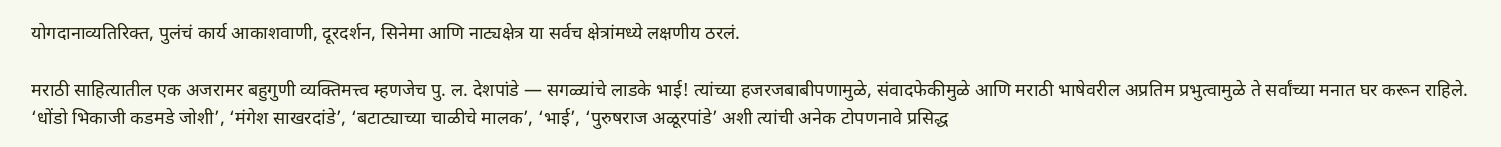योगदानाव्यतिरिक्त, पुलंचं कार्य आकाशवाणी, दूरदर्शन, सिनेमा आणि नाट्यक्षेत्र या सर्वच क्षेत्रांमध्ये लक्षणीय ठरलं.

मराठी साहित्यातील एक अजरामर बहुगुणी व्यक्तिमत्त्व म्हणजेच पु. ल. देशपांडे — सगळ्यांचे लाडके भाई! त्यांच्या हजरजबाबीपणामुळे, संवादफेकीमुळे आणि मराठी भाषेवरील अप्रतिम प्रभुत्वामुळे ते सर्वांच्या मनात घर करून राहिले. ‘धोंडो भिकाजी कडमडे जोशी’, ‘मंगेश साखरदांडे’, ‘बटाट्याच्या चाळीचे मालक’, ‘भाई’, ‘पुरुषराज अळूरपांडे’ अशी त्यांची अनेक टोपणनावे प्रसिद्ध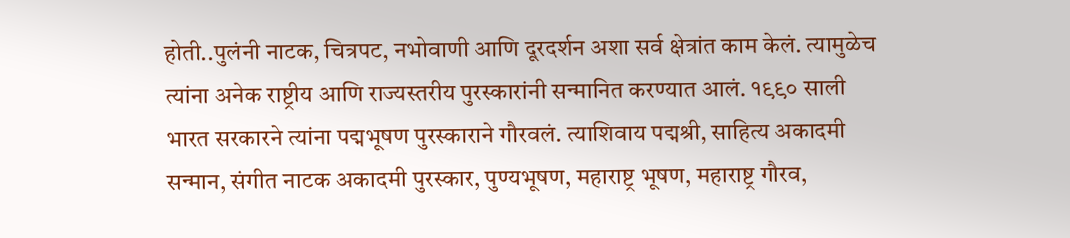होती..पुलंनी नाटक, चित्रपट, नभोवाणी आणि दूरदर्शन अशा सर्व क्षेत्रांत काम केलं. त्यामुळेच त्यांना अनेक राष्ट्रीय आणि राज्यस्तरीय पुरस्कारांनी सन्मानित करण्यात आलं. १९९० साली भारत सरकारने त्यांना पद्मभूषण पुरस्काराने गौरवलं. त्याशिवाय पद्मश्री, साहित्य अकादमी सन्मान, संगीत नाटक अकादमी पुरस्कार, पुण्यभूषण, महाराष्ट्र भूषण, महाराष्ट्र गौरव,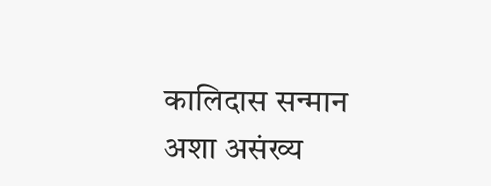कालिदास सन्मान अशा असंख्य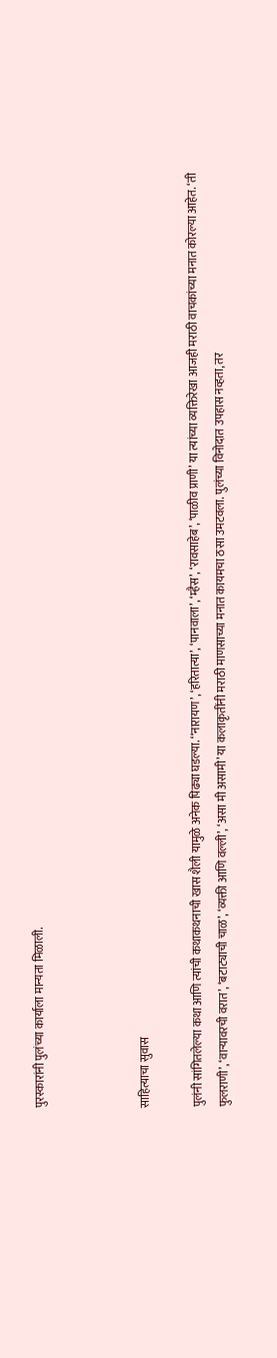पुरस्कारांनी पुलंच्या कार्याला मान्यता मिळाली.



साहित्याचा सुवास

पुलंनी सांगितलेल्या कथा आणि त्यांची कथाकथनाची खास शैली यामुळे अनेक पिढ्या घडल्या. ‘‘नारायण’, ‘हरितात्या’, ‘पानवाला’, ‘म्हैस’, ‘रावसाहेब’, ‘पाळीव प्राणी’ या त्यांच्या व्यक्तिरेखा आजही मराठी वाचकांच्या मनात कोरल्या आहेत. ‘ती फुलराणी’, ‘वाऱ्यावरची वरात’, ‘बटाट्याची चाळ’, ‘व्यक्ती आणि वल्ली’, ‘असा मी असामी’ या कलाकृतींनी मराठी माणसाच्या मनात कायमचा ठसा उमटवला. पुलंच्या विनोदात उपहास नव्हता, तर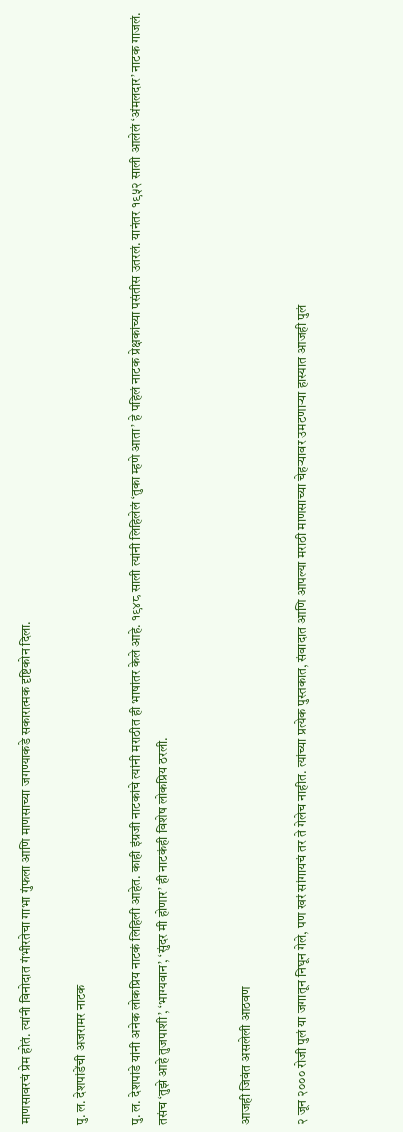माणसावरचं प्रेम होतं. त्यांनी विनोदात गंभीरतेचा गाभा गुंफला आणि माणसाच्या जगण्याकडे सकारात्मक दृष्टिकोन दिला.

पु. ल. देशपांडेंची अजरामर नाटक

पु. ल. देशपांडे यांनी अनेक लोकप्रिय नाटकं लिहिली आहेत. काही इंग्रजी नाटकांचे त्यांनी मराठीत ही भाषांतर केले आहे. १९४८ साली त्यांनी लिहिलेलं ‘तुका म्हणे आता’ हे पहिलं नाटक प्रेक्षकांच्या पसंतीस उतरलं. यानंतर १९५२ साली आलेलं ‘अंमलदार’ नाटक गाजलं. तसंच ‘तुझे आहे तुजपाशी’, ‘भाग्यवान’, ‘सुंदर मी होणार’ ही नाटकंही विशेष लोकप्रिय ठरली.


आजही जिवंत असलेली आठवण

२ जून २००० रोजी पुलं या जगातून निघून गेले, पण खरं सांगायचं तर ते गेलेच नाहीत. त्यांच्या प्रत्येक पुस्तकात, संवादात आणि आपल्या मराठी माणसाच्या चेहऱ्यावर उमटणाऱ्या हास्यात आजही पुलं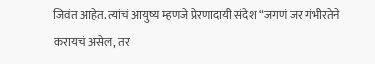जिवंत आहेत. त्यांचं आयुष्य म्हणजे प्रेरणादायी संदेश “जगणं जर गंभीरतेने करायचं असेल, तर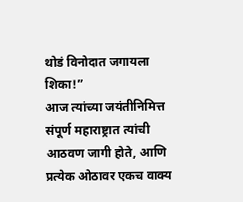थोडं विनोदात जगायला शिका!”
आज त्यांच्या जयंतीनिमित्त संपूर्ण महाराष्ट्रात त्यांची आठवण जागी होते, आणि प्रत्येक ओठावर एकच वाक्य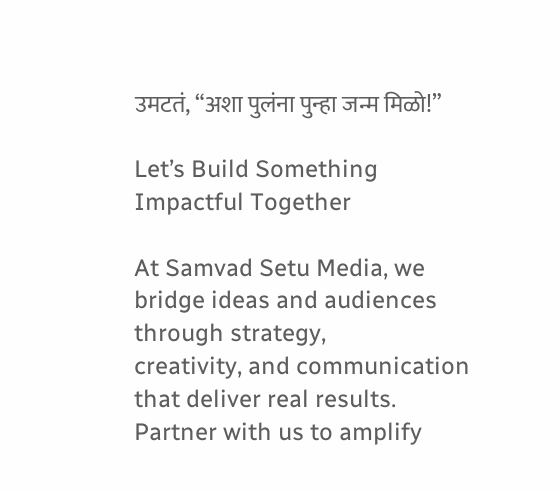उमटतं, “अशा पुलंना पुन्हा जन्म मिळो!”

Let’s Build Something Impactful Together

At Samvad Setu Media, we bridge ideas and audiences through strategy,
creativity, and communication that deliver real results.
Partner with us to amplify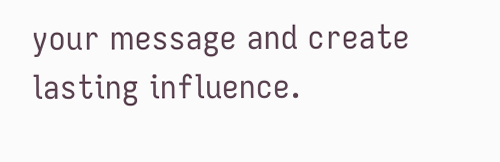your message and create lasting influence.